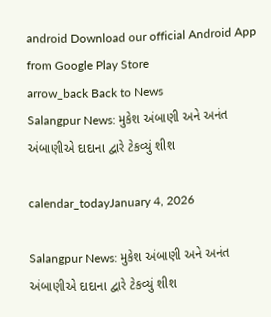android Download our official Android App from Google Play Store
arrow_back Back to News
Salangpur News: મુકેશ અંબાણી અને અનંત અંબાણીએ દાદાના દ્વારે ટેકવ્યું શીશ

calendar_todayJanuary 4, 2026

Salangpur News: મુકેશ અંબાણી અને અનંત અંબાણીએ દાદાના દ્વારે ટેકવ્યું શીશ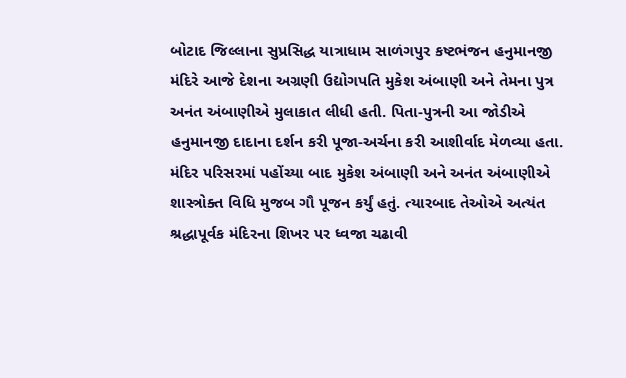બોટાદ જિલ્લાના સુપ્રસિદ્ધ યાત્રાધામ સાળંગપુર કષ્ટભંજન હનુમાનજી મંદિરે આજે દેશના અગ્રણી ઉદ્યોગપતિ મુકેશ અંબાણી અને તેમના પુત્ર અનંત અંબાણીએ મુલાકાત લીધી હતી. પિતા-પુત્રની આ જોડીએ હનુમાનજી દાદાના દર્શન કરી પૂજા-અર્ચના કરી આશીર્વાદ મેળવ્યા હતા. મંદિર પરિસરમાં પહોંચ્યા બાદ મુકેશ અંબાણી અને અનંત અંબાણીએ શાસ્ત્રોક્ત વિધિ મુજબ ગૌ પૂજન કર્યું હતું. ત્યારબાદ તેઓએ અત્યંત શ્રદ્ધાપૂર્વક મંદિરના શિખર પર ધ્વજા ચઢાવી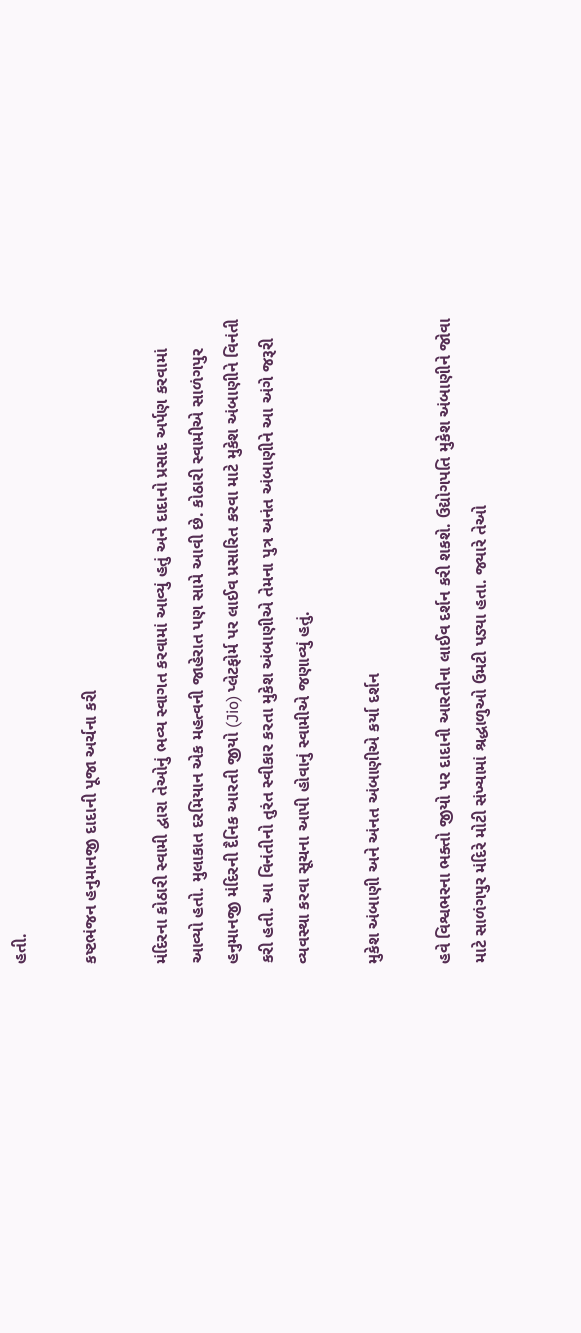હતી.

કષ્ટભંજન હનુમાનજી દાદાની પૂજા અર્ચના કરી

મંદિરના કોઠારી સ્વામી દ્વારા તેઓનું ભવ્ય સ્વાગત કરવામાં આવ્યું હતું અને દાદાનો પ્રસાદ અર્પણ કરવામાં આવ્યો હતો. મુલાકાત દરમિયાન એક મહત્વની જાહેરાત પણ સામે આવી છે. કોઠારી સ્વામીએ સાળંગપુર હનુમાનજી મંદિરની દૈનિક આરતી જીયો (Jio) પ્લેટફોર્મ પર લાઈવ પ્રસારિત કરવા માટે મુકેશ અંબાણીને વિનંતી કરી હતી. આ વિનંતીનો તુરંત સ્વીકાર કરતા મુકેશ અંબાણીએ તેમના પુત્ર અનંત અંબાણીને આ અંગે જરૂરી વ્યવસ્થા કરવા સૂચના આપી હોવાનું સ્વામીએ જણાવ્યું હતું.

મુકેશ અંબાણી અને અંનત અંબાણીએ કર્યા દર્શન

હવે વિશ્વભરના ભક્તો જીયો પર દાદાની આરતીના લાઈવ દર્શન કરી શકશે. ઉદ્યોગપતિ મુકેશ અંબાણીને જોવા માટે સાળંગપુર મંદિરે મોટી સંખ્યામાં શ્રદ્ધાળુઓ ઉમટી પડ્યા હતા. જ્યારે તેઓ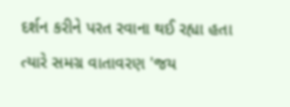દર્શન કરીને પરત રવાના થઈ રહ્યા હતા ત્યારે સમગ્ર વાતાવરણ 'જય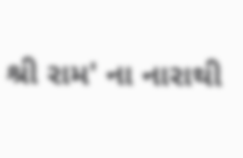શ્રી રામ' ના નારાથી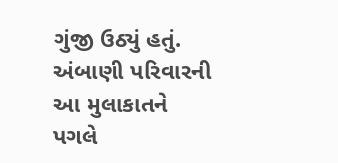ગુંજી ઉઠ્યું હતું. અંબાણી પરિવારની આ મુલાકાતને પગલે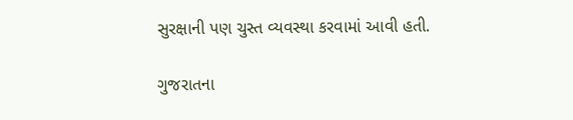સુરક્ષાની પણ ચુસ્ત વ્યવસ્થા કરવામાં આવી હતી.

ગુજરાતના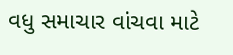વધુ સમાચાર વાંચવા માટે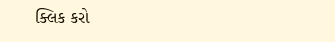ક્લિક કરો